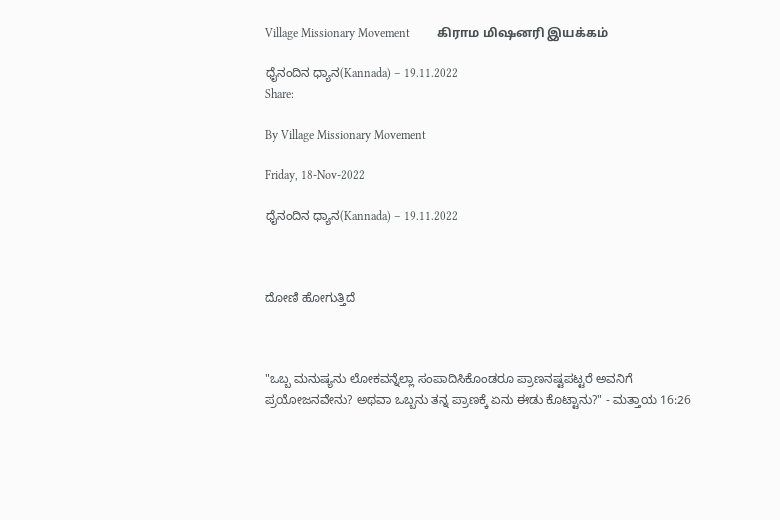Village Missionary Movement         கிராம மிஷனரி இயக்கம்

ಧೈನಂದಿನ ಧ್ಯಾನ(Kannada) – 19.11.2022
Share:

By Village Missionary Movement

Friday, 18-Nov-2022

ಧೈನಂದಿನ ಧ್ಯಾನ(Kannada) – 19.11.2022



ದೋಣಿ ಹೋಗುತ್ತಿದೆ



"ಒಬ್ಬ ಮನುಷ್ಯನು ಲೋಕವನ್ನೆಲ್ಲಾ ಸಂಪಾದಿಸಿಕೊಂಡರೂ ಪ್ರಾಣನಷ್ಟಪಟ್ಟರೆ ಅವನಿಗೆ ಪ್ರಯೋಜನವೇನು? ಅಥವಾ ಒಬ್ಬನು ತನ್ನ ಪ್ರಾಣಕ್ಕೆ ಏನು ಈಡು ಕೊಟ್ಟಾನು?" - ಮತ್ತಾಯ 16:26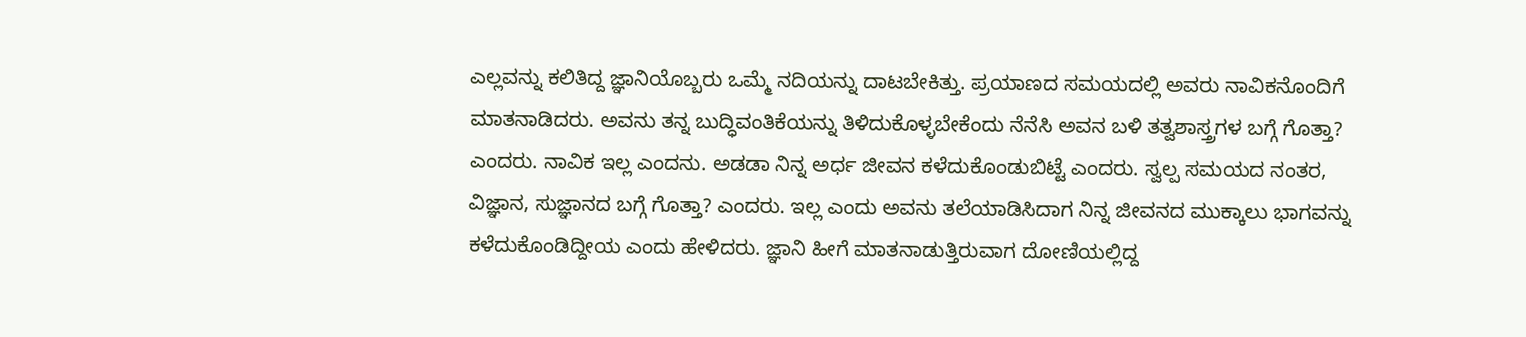ಎಲ್ಲವನ್ನು ಕಲಿತಿದ್ದ ಜ್ಞಾನಿಯೊಬ್ಬರು ಒಮ್ಮೆ ನದಿಯನ್ನು ದಾಟಬೇಕಿತ್ತು. ಪ್ರಯಾಣದ ಸಮಯದಲ್ಲಿ ಅವರು ನಾವಿಕನೊಂದಿಗೆ ಮಾತನಾಡಿದರು. ಅವನು ತನ್ನ ಬುದ್ಧಿವಂತಿಕೆಯನ್ನು ತಿಳಿದುಕೊಳ್ಳಬೇಕೆಂದು ನೆನೆಸಿ ಅವನ ಬಳಿ ತತ್ವಶಾಸ್ತ್ರಗಳ ಬಗ್ಗೆ ಗೊತ್ತಾ? ಎಂದರು. ನಾವಿಕ ಇಲ್ಲ ಎಂದನು. ಅಡಡಾ ನಿನ್ನ ಅರ್ಧ ಜೀವನ ಕಳೆದುಕೊಂಡುಬಿಟ್ಟೆ ಎಂದರು. ಸ್ವಲ್ಪ ಸಮಯದ ನಂತರ, ವಿಜ್ಞಾನ, ಸುಜ್ಞಾನದ ಬಗ್ಗೆ ಗೊತ್ತಾ? ಎಂದರು. ಇಲ್ಲ ಎಂದು ಅವನು ತಲೆಯಾಡಿಸಿದಾಗ ನಿನ್ನ ಜೀವನದ ಮುಕ್ಕಾಲು ಭಾಗವನ್ನು ಕಳೆದುಕೊಂಡಿದ್ದೀಯ ಎಂದು ಹೇಳಿದರು. ಜ್ಞಾನಿ ಹೀಗೆ ಮಾತನಾಡುತ್ತಿರುವಾಗ ದೋಣಿಯಲ್ಲಿದ್ದ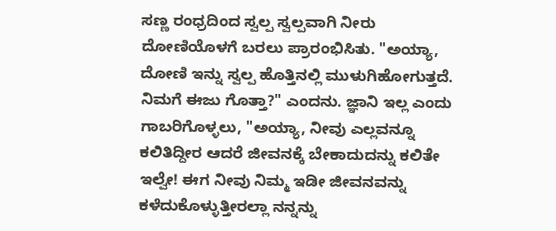ಸಣ್ಣ ರಂಧ್ರದಿಂದ ಸ್ವಲ್ಪ ಸ್ವಲ್ಪವಾಗಿ ನೀರು ದೋಣಿಯೊಳಗೆ ಬರಲು ಪ್ರಾರಂಭಿಸಿತು. "ಅಯ್ಯಾ, ದೋಣಿ ಇನ್ನು ಸ್ವಲ್ಪ ಹೊತ್ತಿನಲ್ಲಿ ಮುಳುಗಿಹೋಗುತ್ತದೆ. ನಿಮಗೆ ಈಜು ಗೊತ್ತಾ?" ಎಂದನು. ಜ್ಞಾನಿ ಇಲ್ಲ ಎಂದು ಗಾಬರಿಗೊಳ್ಳಲು, "ಅಯ್ಯಾ, ನೀವು ಎಲ್ಲವನ್ನೂ ಕಲಿತಿದ್ದೀರ ಆದರೆ ಜೀವನಕ್ಕೆ ಬೇಕಾದುದನ್ನು ಕಲಿತೇ ಇಲ್ವೇ! ಈಗ ನೀವು ನಿಮ್ಮ ಇಡೀ ಜೀವನವನ್ನು ಕಳೆದುಕೊಳ್ಳುತ್ತೀರಲ್ಲಾ ನನ್ನನ್ನು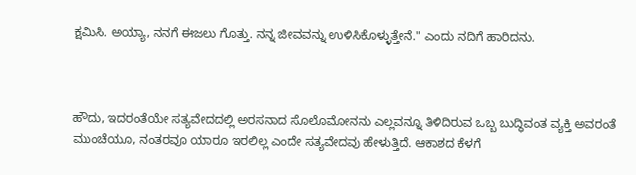ಕ್ಷಮಿಸಿ. ಅಯ್ಯಾ, ನನಗೆ ಈಜಲು ಗೊತ್ತು. ನನ್ನ ಜೀವವನ್ನು ಉಳಿಸಿಕೊಳ್ಳುತ್ತೇನೆ." ಎಂದು ನದಿಗೆ ಹಾರಿದನು.



ಹೌದು, ಇದರಂತೆಯೇ ಸತ್ಯವೇದದಲ್ಲಿ ಅರಸನಾದ ಸೊಲೊಮೋನನು ಎಲ್ಲವನ್ನೂ ತಿಳಿದಿರುವ ಒಬ್ಬ ಬುದ್ಧಿವಂತ ವ್ಯಕ್ತಿ ಅವರಂತೆ ಮುಂಚೆಯೂ, ನಂತರವೂ ಯಾರೂ ಇರಲಿಲ್ಲ ಎಂದೇ ಸತ್ಯವೇದವು ಹೇಳುತ್ತಿದೆ. ಆಕಾಶದ ಕೆಳಗೆ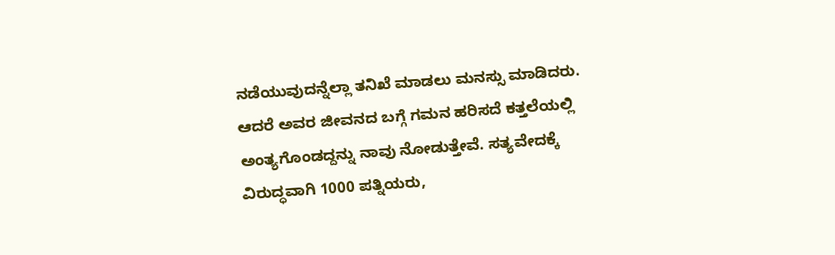ನಡೆಯುವುದನ್ನೆಲ್ಲಾ ತನಿಖೆ ಮಾಡಲು ಮನಸ್ಸು ಮಾಡಿದರು. ಆದರೆ ಅವರ ಜೀವನದ ಬಗ್ಗೆ ಗಮನ ಹರಿಸದೆ ಕತ್ತಲೆಯಲ್ಲಿ ಅಂತ್ಯಗೊಂಡದ್ದನ್ನು ನಾವು ನೋಡುತ್ತೇವೆ. ಸತ್ಯವೇದಕ್ಕೆ ವಿರುದ್ಧವಾಗಿ 1000 ಪತ್ನಿಯರು,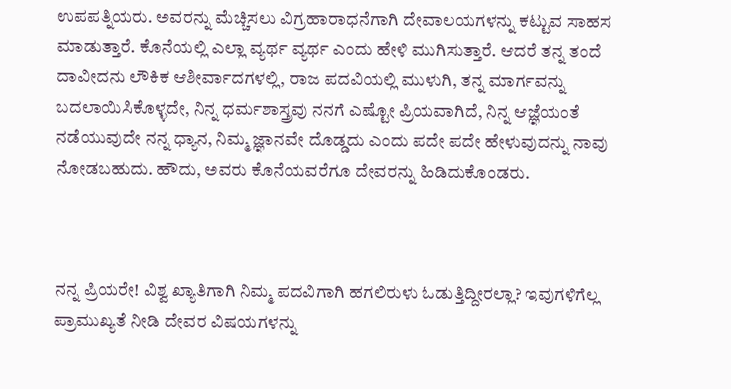ಉಪಪತ್ನಿಯರು. ಅವರನ್ನು ಮೆಚ್ಚಿಸಲು ವಿಗ್ರಹಾರಾಧನೆಗಾಗಿ ದೇವಾಲಯಗಳನ್ನು ಕಟ್ಟುವ ಸಾಹಸ ಮಾಡುತ್ತಾರೆ. ಕೊನೆಯಲ್ಲಿ ಎಲ್ಲಾ ವ್ಯರ್ಥ ವ್ಯರ್ಥ ಎಂದು ಹೇಳಿ ಮುಗಿಸುತ್ತಾರೆ. ಆದರೆ ತನ್ನ ತಂದೆ ದಾವೀದನು ಲೌಕಿಕ ಆಶೀರ್ವಾದಗಳಲ್ಲಿ, ರಾಜ ಪದವಿಯಲ್ಲಿ ಮುಳುಗಿ, ತನ್ನ ಮಾರ್ಗವನ್ನು ಬದಲಾಯಿಸಿಕೊಳ್ಳದೇ, ನಿನ್ನ ಧರ್ಮಶಾಸ್ತ್ರವು ನನಗೆ ಎಷ್ಟೋ ಪ್ರಿಯವಾಗಿದೆ, ನಿನ್ನ ಆಜ್ಞೆಯಂತೆ ನಡೆಯುವುದೇ ನನ್ನ ಧ್ಯಾನ, ನಿಮ್ಮ ಜ್ಞಾನವೇ ದೊಡ್ಡದು ಎಂದು ಪದೇ ಪದೇ ಹೇಳುವುದನ್ನು ನಾವು ನೋಡಬಹುದು. ಹೌದು, ಅವರು ಕೊನೆಯವರೆಗೂ ದೇವರನ್ನು ಹಿಡಿದುಕೊಂಡರು.



ನನ್ನ ಪ್ರಿಯರೇ! ವಿಶ್ವ ಖ್ಯಾತಿಗಾಗಿ ನಿಮ್ಮ ಪದವಿಗಾಗಿ ಹಗಲಿರುಳು ಓಡುತ್ತಿದ್ದೀರಲ್ಲಾ? ಇವುಗಳಿಗೆಲ್ಲ ಪ್ರಾಮುಖ್ಯತೆ ನೀಡಿ ದೇವರ ವಿಷಯಗಳನ್ನು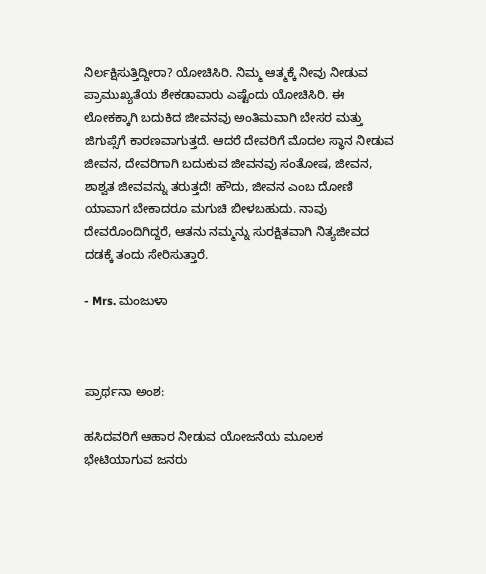ನಿರ್ಲಕ್ಷಿಸುತ್ತಿದ್ದೀರಾ? ಯೋಚಿಸಿರಿ. ನಿಮ್ಮ ಆತ್ಮಕ್ಕೆ ನೀವು ನೀಡುವ ಪ್ರಾಮುಖ್ಯತೆಯ ಶೇಕಡಾವಾರು ಎಷ್ಟೆಂದು ಯೋಚಿಸಿರಿ. ಈ ಲೋಕಕ್ಕಾಗಿ ಬದುಕಿದ ಜೀವನವು ಅಂತಿಮವಾಗಿ ಬೇಸರ ಮತ್ತು ಜಿಗುಪ್ಸೆಗೆ ಕಾರಣವಾಗುತ್ತದೆ. ಆದರೆ ದೇವರಿಗೆ ಮೊದಲ ಸ್ಥಾನ ನೀಡುವ ಜೀವನ, ದೇವರಿಗಾಗಿ ಬದುಕುವ ಜೀವನವು ಸಂತೋಷ, ಜೀವನ, ಶಾಶ್ವತ ಜೀವವನ್ನು ತರುತ್ತದೆ! ಹೌದು, ಜೀವನ ಎಂಬ ದೋಣಿ ಯಾವಾಗ ಬೇಕಾದರೂ ಮಗುಚಿ ಬೀಳಬಹುದು. ನಾವು ದೇವರೊಂದಿಗಿದ್ದರೆ, ಆತನು ನಮ್ಮನ್ನು ಸುರಕ್ಷಿತವಾಗಿ ನಿತ್ಯಜೀವದ ದಡಕ್ಕೆ ತಂದು ಸೇರಿಸುತ್ತಾರೆ.

- Mrs. ಮಂಜುಳಾ



ಪ್ರಾರ್ಥನಾ ಅಂಶ:

ಹಸಿದವರಿಗೆ ಆಹಾರ ನೀಡುವ ಯೋಜನೆಯ ಮೂಲಕ ಭೇಟಿಯಾಗುವ ಜನರು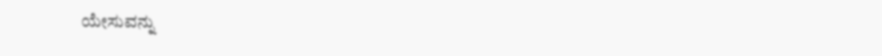ಯೇಸುವನ್ನು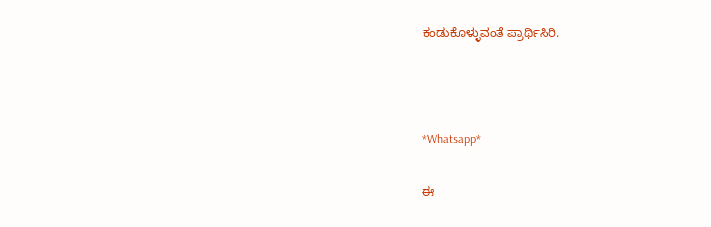ಕಂಡುಕೊಳ್ಳುವಂತೆ ಪ್ರಾರ್ಥಿಸಿರಿ.



*Whatsapp*

ಈ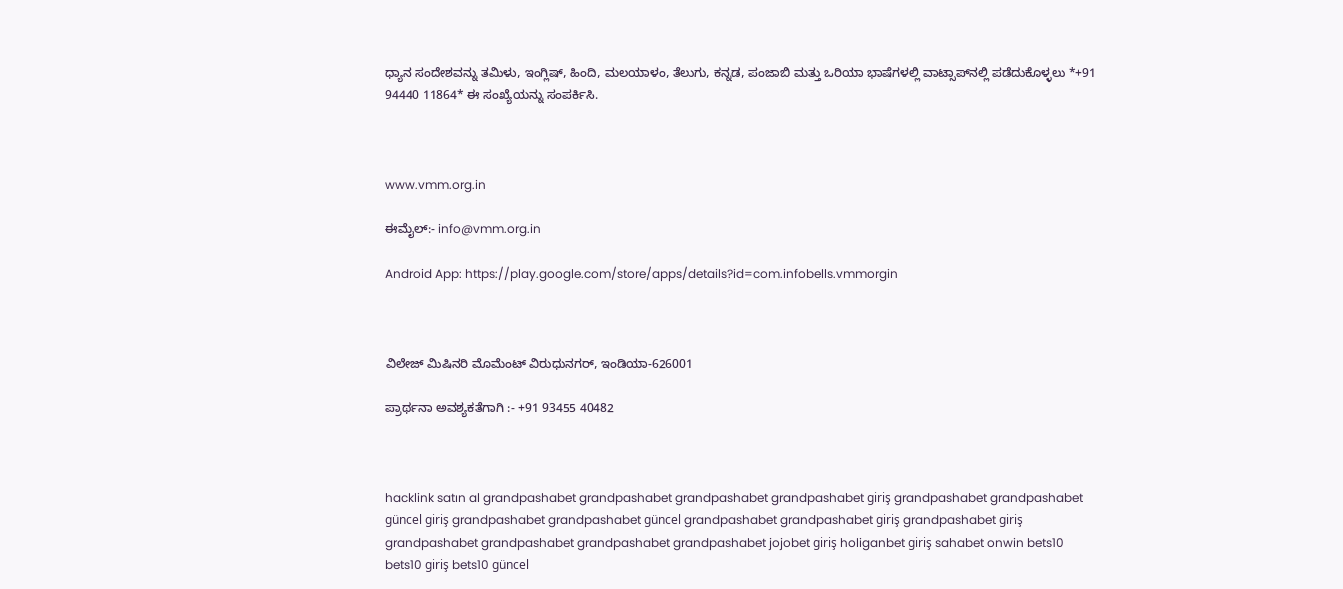ಧ್ಯಾನ ಸಂದೇಶವನ್ನು ತಮಿಳು, ಇಂಗ್ಲಿಷ್, ಹಿಂದಿ, ಮಲಯಾಳಂ, ತೆಲುಗು, ಕನ್ನಡ, ಪಂಜಾಬಿ ಮತ್ತು ಒರಿಯಾ ಭಾಷೆಗಳಲ್ಲಿ ವಾಟ್ಸಾಪ್‌ನಲ್ಲಿ ಪಡೆದುಕೊಳ್ಳಲು *+91 94440 11864* ಈ ಸಂಖ್ಯೆಯನ್ನು ಸಂಪರ್ಕಿಸಿ.



www.vmm.org.in

ಈಮೈಲ್:- info@vmm.org.in

Android App: https://play.google.com/store/apps/details?id=com.infobells.vmmorgin



ವಿಲೇಜ್ ಮಿಷಿನರಿ ಮೊಮೆಂಟ್ ವಿರುಧುನಗರ್, ಇಂಡಿಯಾ-626001

ಪ್ರಾರ್ಥನಾ ಅವಶ್ಯಕತೆಗಾಗಿ :- +91 93455 40482



hacklink satın al grandpashabet grandpashabet grandpashabet grandpashabet giriş grandpashabet grandpashabet güncel giriş grandpashabet grandpashabet güncel grandpashabet grandpashabet giriş grandpashabet giriş grandpashabet grandpashabet grandpashabet grandpashabet jojobet giriş holiganbet giriş sahabet onwin bets10 bets10 giriş bets10 güncel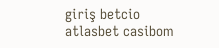giriş betcio atlasbet casibom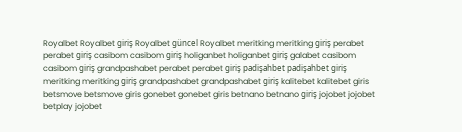Royalbet Royalbet giriş Royalbet güncel Royalbet meritking meritking giriş perabet perabet giriş casibom casibom giriş holiganbet holiganbet giriş galabet casibom casibom giriş grandpashabet perabet perabet giriş padişahbet padişahbet giriş meritking meritking giriş grandpashabet grandpashabet giriş kalitebet kalitebet giris betsmove betsmove giris gonebet gonebet giris betnano betnano giriş jojobet jojobet betplay jojobet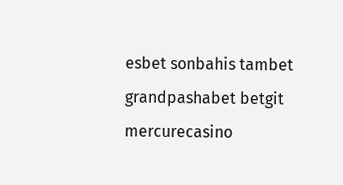esbet sonbahis tambet grandpashabet betgit mercurecasino